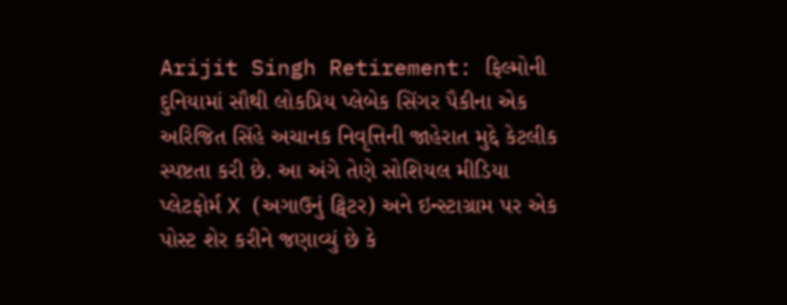Arijit Singh Retirement: ફિલ્મોની દુનિયામાં સૌથી લોકપ્રિય પ્લેબેક સિંગર પૈકીના એક અરિજિત સિંહે અચાનક નિવૃત્તિની જાહેરાત મુદ્દે કેટલીક સ્પષ્ટતા કરી છે. આ અંગે તેણે સોશિયલ મીડિયા પ્લેટફોર્મ X (અગાઉનું ટ્વિટર) અને ઇન્સ્ટાગ્રામ પર એક પોસ્ટ શેર કરીને જણાવ્યું છે કે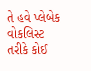તે હવે પ્લેબેક વોકલિસ્ટ તરીકે કોઈ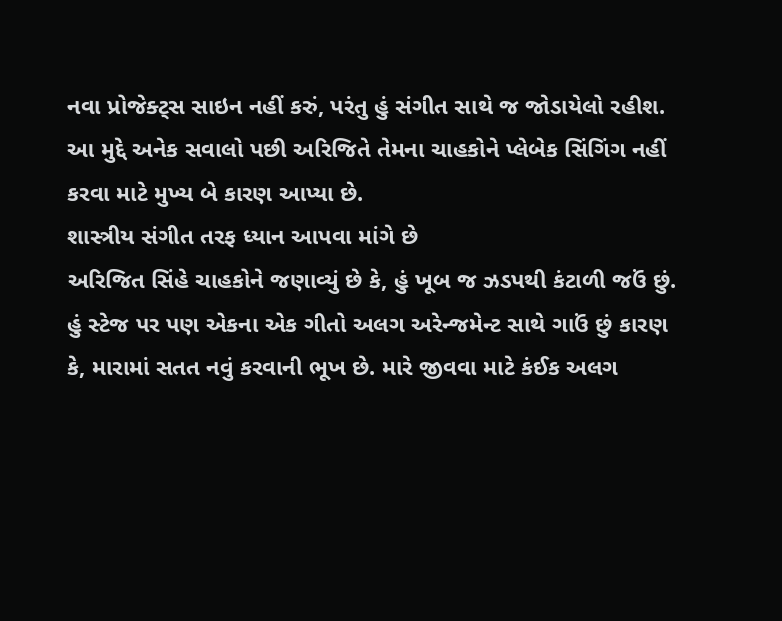નવા પ્રોજેક્ટ્સ સાઇન નહીં કરું, પરંતુ હું સંગીત સાથે જ જોડાયેલો રહીશ. આ મુદ્દે અનેક સવાલો પછી અરિજિતે તેમના ચાહકોને પ્લેબેક સિંગિંગ નહીં કરવા માટે મુખ્ય બે કારણ આપ્યા છે.
શાસ્ત્રીય સંગીત તરફ ધ્યાન આપવા માંગે છે
અરિજિત સિંહે ચાહકોને જણાવ્યું છે કે, હું ખૂબ જ ઝડપથી કંટાળી જઉં છું. હું સ્ટેજ પર પણ એકના એક ગીતો અલગ અરેન્જમેન્ટ સાથે ગાઉં છું કારણ કે, મારામાં સતત નવું કરવાની ભૂખ છે. મારે જીવવા માટે કંઈક અલગ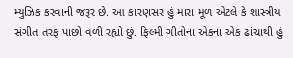મ્યુઝિક કરવાની જરૂર છે. આ કારણસર હું મારા મૂળ એટલે કે શાસ્ત્રીય સંગીત તરફ પાછો વળી રહ્યો છું. ફિલ્મી ગીતોના એકના એક ઢાંચાથી હું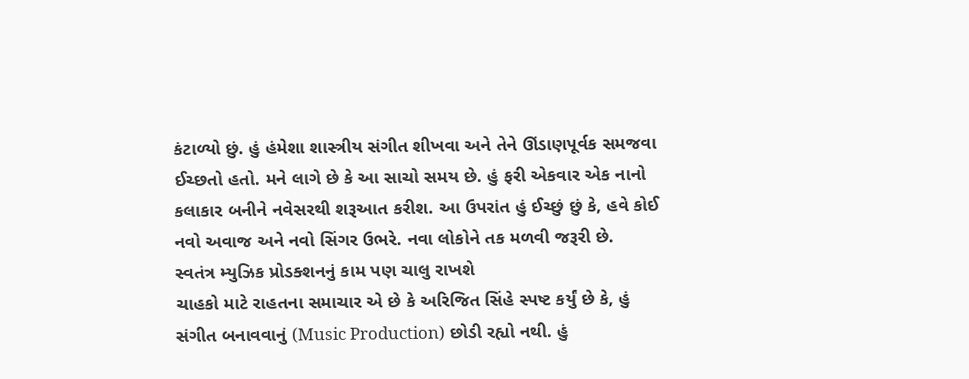કંટાળ્યો છું. હું હંમેશા શાસ્ત્રીય સંગીત શીખવા અને તેને ઊંડાણપૂર્વક સમજવા ઈચ્છતો હતો. મને લાગે છે કે આ સાચો સમય છે. હું ફરી એકવાર એક નાનો કલાકાર બનીને નવેસરથી શરૂઆત કરીશ. આ ઉપરાંત હું ઈચ્છું છું કે, હવે કોઈ નવો અવાજ અને નવો સિંગર ઉભરે. નવા લોકોને તક મળવી જરૂરી છે.
સ્વતંત્ર મ્યુઝિક પ્રોડક્શનનું કામ પણ ચાલુ રાખશે
ચાહકો માટે રાહતના સમાચાર એ છે કે અરિજિત સિંહે સ્પષ્ટ કર્યું છે કે, હું સંગીત બનાવવાનું (Music Production) છોડી રહ્યો નથી. હું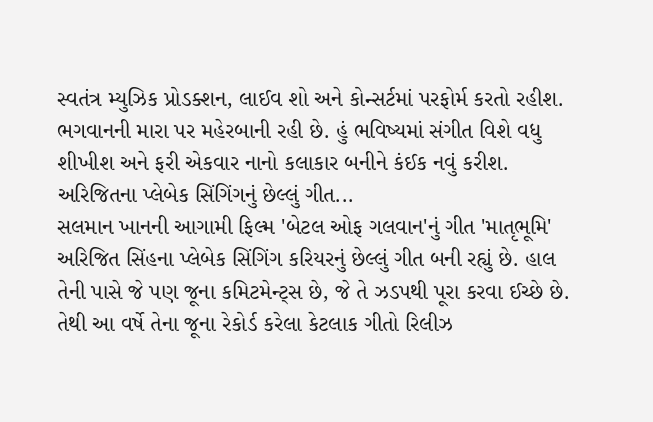સ્વતંત્ર મ્યુઝિક પ્રોડક્શન, લાઈવ શો અને કોન્સર્ટમાં પરફોર્મ કરતો રહીશ. ભગવાનની મારા પર મહેરબાની રહી છે. હું ભવિષ્યમાં સંગીત વિશે વધુ શીખીશ અને ફરી એકવાર નાનો કલાકાર બનીને કંઈક નવું કરીશ.
અરિજિતના પ્લેબેક સિંગિંગનું છેલ્લું ગીત...
સલમાન ખાનની આગામી ફિલ્મ 'બેટલ ઓફ ગલવાન'નું ગીત 'માતૃભૂમિ' અરિજિત સિંહના પ્લેબેક સિંગિંગ કરિયરનું છેલ્લું ગીત બની રહ્યું છે. હાલ તેની પાસે જે પણ જૂના કમિટમેન્ટ્સ છે, જે તે ઝડપથી પૂરા કરવા ઈચ્છે છે. તેથી આ વર્ષે તેના જૂના રેકોર્ડ કરેલા કેટલાક ગીતો રિલીઝ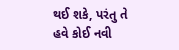થઈ શકે, પરંતુ તે હવે કોઈ નવી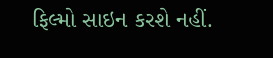ફિલ્મો સાઇન કરશે નહીં.